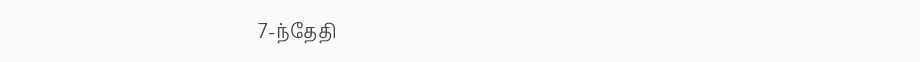7-ந்தேதி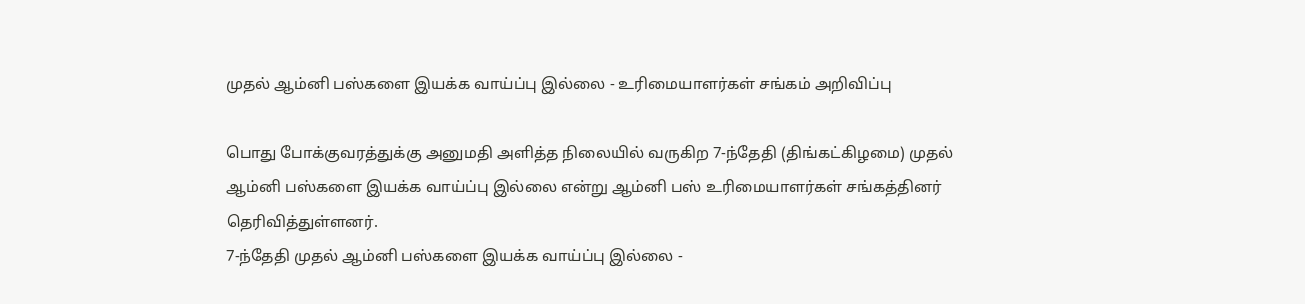முதல் ஆம்னி பஸ்களை இயக்க வாய்ப்பு இல்லை - உரிமையாளர்கள் சங்கம் அறிவிப்பு

பொது போக்குவரத்துக்கு அனுமதி அளித்த நிலையில் வருகிற 7-ந்தேதி (திங்கட்கிழமை) முதல் ஆம்னி பஸ்களை இயக்க வாய்ப்பு இல்லை என்று ஆம்னி பஸ் உரிமையாளர்கள் சங்கத்தினர் தெரிவித்துள்ளனர்.
7-ந்தேதி முதல் ஆம்னி பஸ்களை இயக்க வாய்ப்பு இல்லை -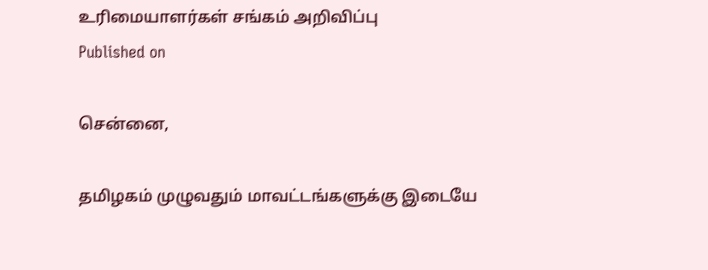உரிமையாளர்கள் சங்கம் அறிவிப்பு
Published on

சென்னை,

தமிழகம் முழுவதும் மாவட்டங்களுக்கு இடையே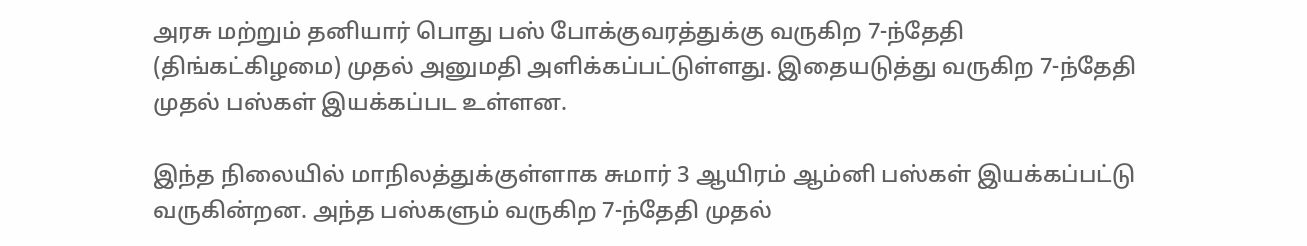அரசு மற்றும் தனியார் பொது பஸ் போக்குவரத்துக்கு வருகிற 7-ந்தேதி (திங்கட்கிழமை) முதல் அனுமதி அளிக்கப்பட்டுள்ளது. இதையடுத்து வருகிற 7-ந்தேதி முதல் பஸ்கள் இயக்கப்பட உள்ளன.

இந்த நிலையில் மாநிலத்துக்குள்ளாக சுமார் 3 ஆயிரம் ஆம்னி பஸ்கள் இயக்கப்பட்டு வருகின்றன. அந்த பஸ்களும் வருகிற 7-ந்தேதி முதல்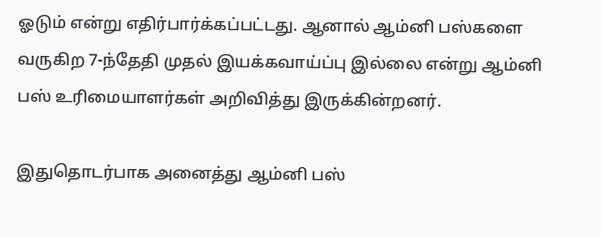ஓடும் என்று எதிர்பார்க்கப்பட்டது. ஆனால் ஆம்னி பஸ்களை வருகிற 7-ந்தேதி முதல் இயக்கவாய்ப்பு இல்லை என்று ஆம்னி பஸ் உரிமையாளர்கள் அறிவித்து இருக்கின்றனர்.

இதுதொடர்பாக அனைத்து ஆம்னி பஸ்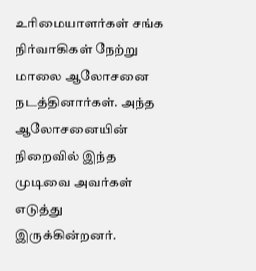உரிமையாளர்கள் சங்க நிர்வாகிகள் நேற்று மாலை ஆலோசனை நடத்தினார்கள். அந்த ஆலோசனையின் நிறைவில் இந்த முடிவை அவர்கள் எடுத்து இருக்கின்றனர்.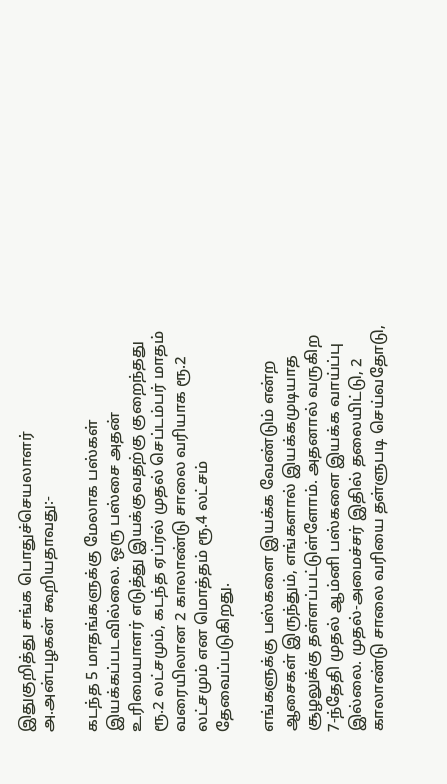இதுகுறித்து சங்க பொதுச்செயலாளர் அ.அன்பழகன் கூறியதாவது:-

கடந்த 5 மாதங்களுக்கு மேலாக பஸ்கள் இயக்கப்படவில்லை. ஒரு பஸ்சை அதன் உரிமையாளர் எடுத்து இயக்குவதற்கு குறைந்தது ரூ.2 லட்சமும், கடந்த ஏப்ரல் முதல் செப்டம்பர் மாதம் வரையிலான 2 காலாண்டு சாலை வரியாக ரூ.2 லட்சமும் என மொத்தம் ரூ.4 லட்சம் தேவைப்படுகிறது.

எங்களுக்கு பஸ்களை இயக்க வேண்டும் என்ற ஆசைகள் இருந்தும், எங்களால் இயக்கமுடியாத சூழலுக்கு தள்ளப்பட்டுள்ளோம். அதனால் வருகிற 7-ந்தேதி முதல் ஆம்னி பஸ்களை இயக்க வாய்ப்பு இல்லை. முதல்-அமைச்சர் இதில் தலையிட்டு, 2 காலாண்டு சாலை வரியை தள்ளுபடி செய்வதோடு,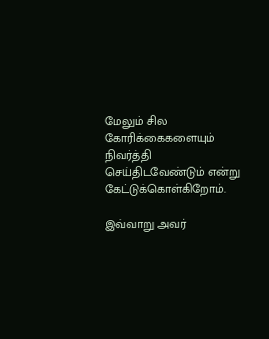மேலும் சில கோரிக்கைகளையும் நிவர்த்தி செய்திடவேண்டும் என்று கேட்டுக்கொள்கிறோம்.

இவ்வாறு அவர்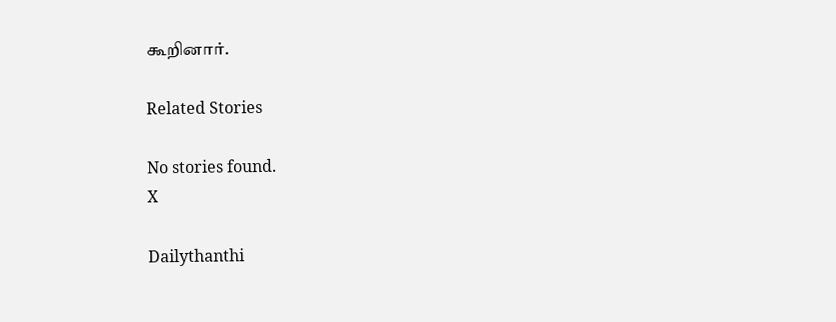கூறினார்.

Related Stories

No stories found.
X

Dailythanthi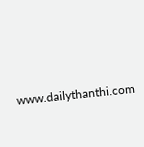www.dailythanthi.com